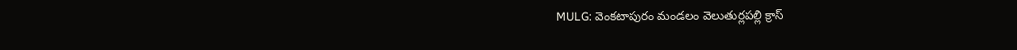MULG: వెంకటాపురం మండలం వెలుతుర్లపల్లి క్రాస్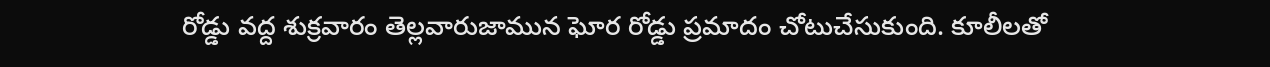రోడ్డు వద్ద శుక్రవారం తెల్లవారుజామున ఘోర రోడ్డు ప్రమాదం చోటుచేసుకుంది. కూలీలతో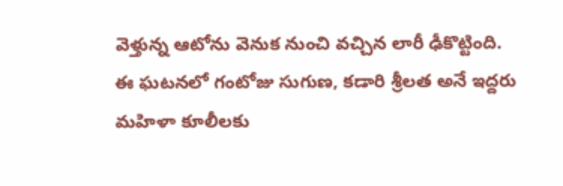వెళ్తున్న ఆటోను వెనుక నుంచి వచ్చిన లారీ ఢీకొట్టింది. ఈ ఘటనలో గంటోజు సుగుణ, కడారి శ్రీలత అనే ఇద్దరు మహిళా కూలీలకు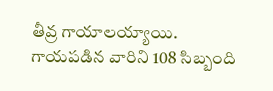తీవ్ర గాయాలయ్యాయి. గాయపడిన వారిని 108 సిబ్బంది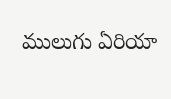ములుగు ఏరియా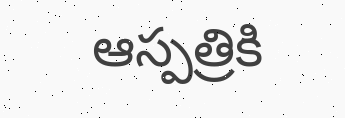ఆస్పత్రికి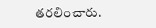తరలించారు.